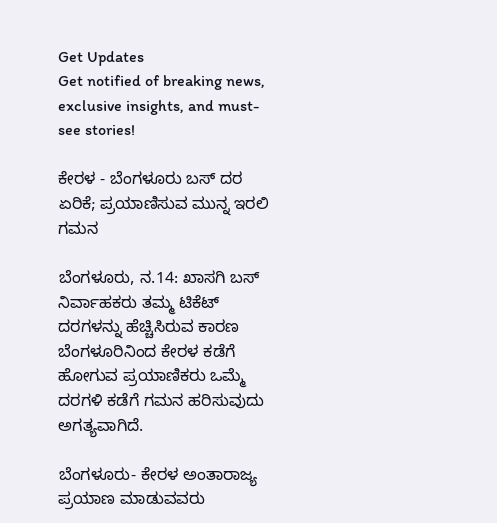Get Updates
Get notified of breaking news, exclusive insights, and must-see stories!

ಕೇರಳ - ಬೆಂಗಳೂರು ಬಸ್ ದರ ಏರಿಕೆ; ಪ್ರಯಾಣಿಸುವ ಮುನ್ನ ಇರಲಿ ಗಮನ

ಬೆಂಗಳೂರು, ನ.14: ಖಾಸಗಿ ಬಸ್ ನಿರ್ವಾಹಕರು ತಮ್ಮ ಟಿಕೆಟ್ ದರಗಳನ್ನು ಹೆಚ್ಚಿಸಿರುವ ಕಾರಣ ಬೆಂಗಳೂರಿನಿಂದ ಕೇರಳ ಕಡೆಗೆ ಹೋಗುವ ಪ್ರಯಾಣಿಕರು ಒಮ್ಮೆ ದರಗಳಿ ಕಡೆಗೆ ಗಮನ ಹರಿಸುವುದು ಅಗತ್ಯವಾಗಿದೆ.

ಬೆಂಗಳೂರು- ಕೇರಳ ಅಂತಾರಾಜ್ಯ ಪ್ರಯಾಣ ಮಾಡುವವರು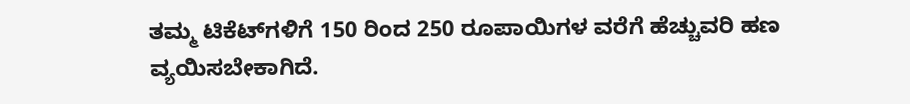ತಮ್ಮ ಟಿಕೆಟ್‌ಗಳಿಗೆ 150 ರಿಂದ 250 ರೂಪಾಯಿಗಳ ವರೆಗೆ ಹೆಚ್ಚುವರಿ ಹಣ ವ್ಯಯಿಸಬೇಕಾಗಿದೆ.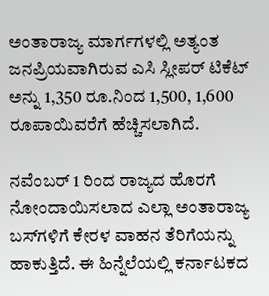ಅಂತಾರಾಜ್ಯ ಮಾರ್ಗಗಳಲ್ಲಿ ಅತ್ಯಂತ ಜನಪ್ರಿಯವಾಗಿರುವ ಎಸಿ ಸ್ಲೀಪರ್ ಟಿಕೆಟ್ ಅನ್ನು 1,350 ರೂ.ನಿಂದ 1,500, 1,600 ರೂಪಾಯಿವರೆಗೆ ಹೆಚ್ಚಿಸಲಾಗಿದೆ.

ನವೆಂಬರ್ 1 ರಿಂದ ರಾಜ್ಯದ ಹೊರಗೆ ನೋಂದಾಯಿಸಲಾದ ಎಲ್ಲಾ ಅಂತಾರಾಜ್ಯ ಬಸ್‌ಗಳಿಗೆ ಕೇರಳ ವಾಹನ ತೆರಿಗೆಯನ್ನು ಹಾಕುತ್ತಿದೆ. ಈ ಹಿನ್ನೆಲೆಯಲ್ಲಿ ಕರ್ನಾಟಕದ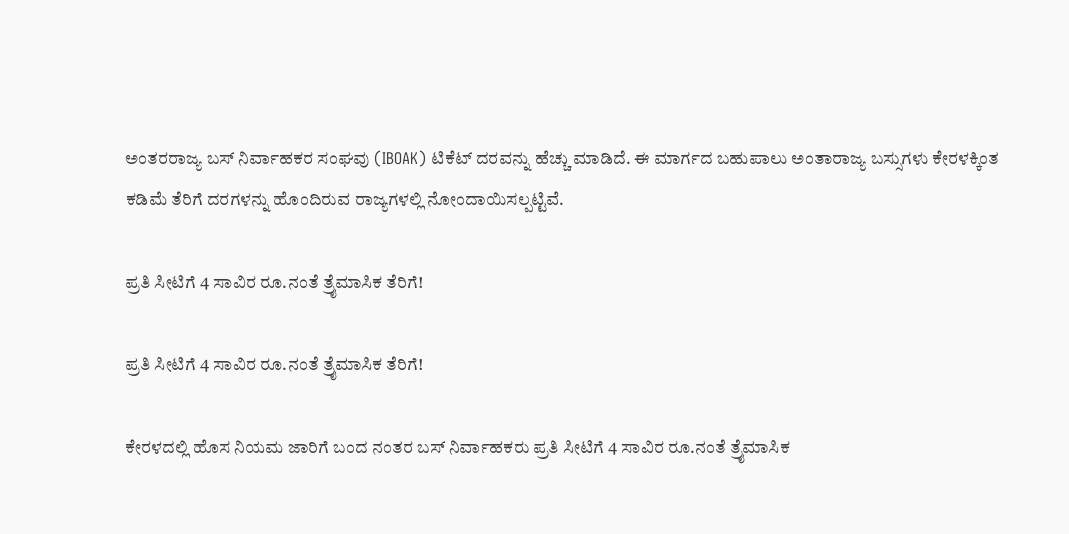ಅಂತರರಾಜ್ಯ ಬಸ್ ನಿರ್ವಾಹಕರ ಸಂಘವು (IBOAK) ಟಿಕೆಟ್ ದರವನ್ನು ಹೆಚ್ಚು ಮಾಡಿದೆ. ಈ ಮಾರ್ಗದ ಬಹುಪಾಲು ಅಂತಾರಾಜ್ಯ ಬಸ್ಸುಗಳು ಕೇರಳಕ್ಕಿಂತ ಕಡಿಮೆ ತೆರಿಗೆ ದರಗಳನ್ನು ಹೊಂದಿರುವ ರಾಜ್ಯಗಳಲ್ಲಿ ನೋಂದಾಯಿಸಲ್ಪಟ್ಟಿವೆ.

ಪ್ರತಿ ಸೀಟಿಗೆ 4 ಸಾವಿರ ರೂ.ನಂತೆ ತ್ರೈಮಾಸಿಕ ತೆರಿಗೆ!

ಪ್ರತಿ ಸೀಟಿಗೆ 4 ಸಾವಿರ ರೂ.ನಂತೆ ತ್ರೈಮಾಸಿಕ ತೆರಿಗೆ!

ಕೇರಳದಲ್ಲಿ ಹೊಸ ನಿಯಮ ಜಾರಿಗೆ ಬಂದ ನಂತರ ಬಸ್ ನಿರ್ವಾಹಕರು ಪ್ರತಿ ಸೀಟಿಗೆ 4 ಸಾವಿರ ರೂ.ನಂತೆ ತ್ರೈಮಾಸಿಕ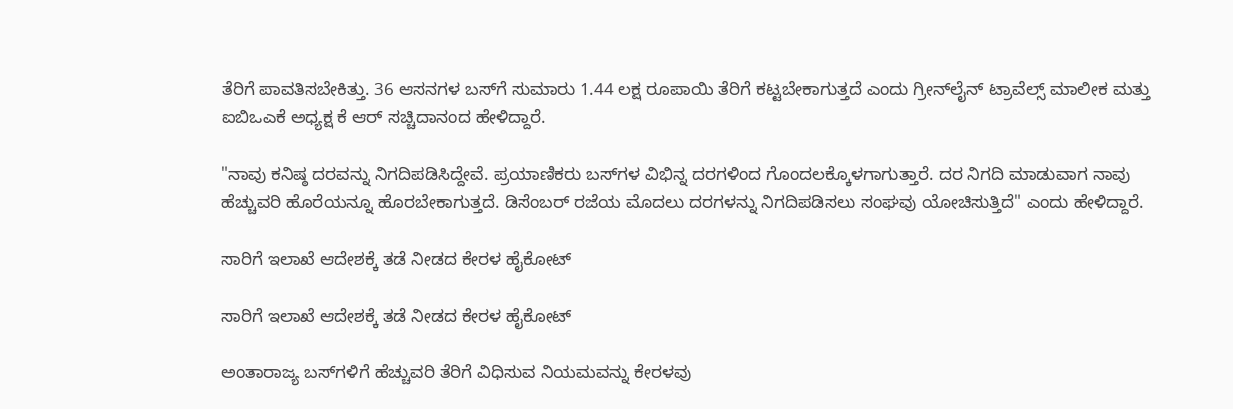ತೆರಿಗೆ ಪಾವತಿಸಬೇಕಿತ್ತು. 36 ಆಸನಗಳ ಬಸ್‌ಗೆ ಸುಮಾರು 1.44 ಲಕ್ಷ ರೂಪಾಯಿ ತೆರಿಗೆ ಕಟ್ಟಬೇಕಾಗುತ್ತದೆ ಎಂದು ಗ್ರೀನ್‌ಲೈನ್ ಟ್ರಾವೆಲ್ಸ್ ಮಾಲೀಕ ಮತ್ತು ಐಬಿಒಎಕೆ ಅಧ್ಯಕ್ಷ ಕೆ ಆರ್ ಸಚ್ಚಿದಾನಂದ ಹೇಳಿದ್ದಾರೆ.

"ನಾವು ಕನಿಷ್ಠ ದರವನ್ನು ನಿಗದಿಪಡಿಸಿದ್ದೇವೆ. ಪ್ರಯಾಣಿಕರು ಬಸ್‌ಗಳ ವಿಭಿನ್ನ ದರಗಳಿಂದ ಗೊಂದಲಕ್ಕೊಳಗಾಗುತ್ತಾರೆ. ದರ ನಿಗದಿ ಮಾಡುವಾಗ ನಾವು ಹೆಚ್ಚುವರಿ ಹೊರೆಯನ್ನೂ ಹೊರಬೇಕಾಗುತ್ತದೆ. ಡಿಸೆಂಬರ್ ರಜೆಯ ಮೊದಲು ದರಗಳನ್ನು ನಿಗದಿಪಡಿಸಲು ಸಂಘವು ಯೋಚಿಸುತ್ತಿದೆ" ಎಂದು ಹೇಳಿದ್ದಾರೆ.

ಸಾರಿಗೆ ಇಲಾಖೆ ಆದೇಶಕ್ಕೆ ತಡೆ ನೀಡದ ಕೇರಳ ಹೈಕೋಟ್‌

ಸಾರಿಗೆ ಇಲಾಖೆ ಆದೇಶಕ್ಕೆ ತಡೆ ನೀಡದ ಕೇರಳ ಹೈಕೋಟ್‌

ಅಂತಾರಾಜ್ಯ ಬಸ್‌ಗಳಿಗೆ ಹೆಚ್ಚುವರಿ ತೆರಿಗೆ ವಿಧಿಸುವ ನಿಯಮವನ್ನು ಕೇರಳವು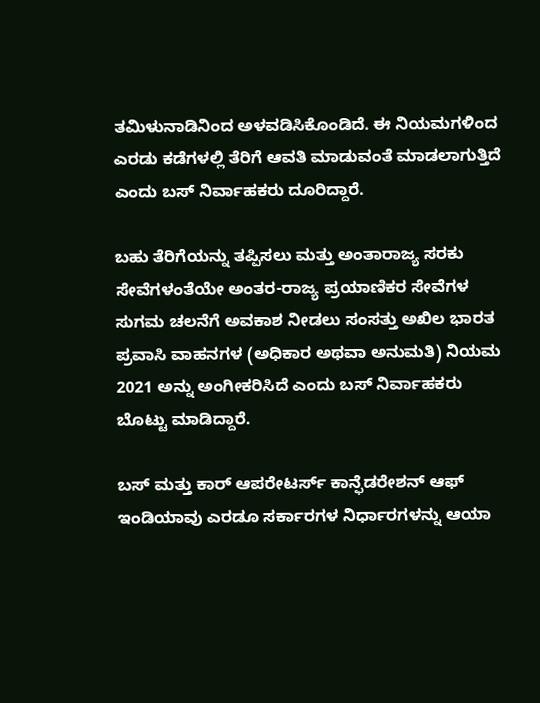ತಮಿಳುನಾಡಿನಿಂದ ಅಳವಡಿಸಿಕೊಂಡಿದೆ. ಈ ನಿಯಮಗಳಿಂದ ಎರಡು ಕಡೆಗಳಲ್ಲಿ ತೆರಿಗೆ ಆವತಿ ಮಾಡುವಂತೆ ಮಾಡಲಾಗುತ್ತಿದೆ ಎಂದು ಬಸ್ ನಿರ್ವಾಹಕರು ದೂರಿದ್ದಾರೆ.

ಬಹು ತೆರಿಗೆಯನ್ನು ತಪ್ಪಿಸಲು ಮತ್ತು ಅಂತಾರಾಜ್ಯ ಸರಕು ಸೇವೆಗಳಂತೆಯೇ ಅಂತರ-ರಾಜ್ಯ ಪ್ರಯಾಣಿಕರ ಸೇವೆಗಳ ಸುಗಮ ಚಲನೆಗೆ ಅವಕಾಶ ನೀಡಲು ಸಂಸತ್ತು ಅಖಿಲ ಭಾರತ ಪ್ರವಾಸಿ ವಾಹನಗಳ (ಅಧಿಕಾರ ಅಥವಾ ಅನುಮತಿ) ನಿಯಮ 2021 ಅನ್ನು ಅಂಗೀಕರಿಸಿದೆ ಎಂದು ಬಸ್ ನಿರ್ವಾಹಕರು ಬೊಟ್ಟು ಮಾಡಿದ್ದಾರೆ.

ಬಸ್ ಮತ್ತು ಕಾರ್ ಆಪರೇಟರ್ಸ್ ಕಾನ್ಫೆಡರೇಶನ್ ಆಫ್ ಇಂಡಿಯಾವು ಎರಡೂ ಸರ್ಕಾರಗಳ ನಿರ್ಧಾರಗಳನ್ನು ಆಯಾ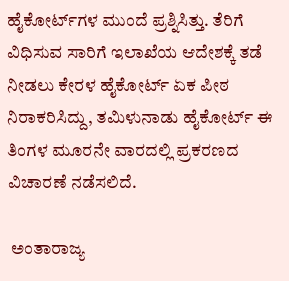ಹೈಕೋರ್ಟ್‌ಗಳ ಮುಂದೆ ಪ್ರಶ್ನಿಸಿತ್ತು. ತೆರಿಗೆ ವಿಧಿಸುವ ಸಾರಿಗೆ ಇಲಾಖೆಯ ಆದೇಶಕ್ಕೆ ತಡೆ ನೀಡಲು ಕೇರಳ ಹೈಕೋರ್ಟ್ ಏಕ ಪೀಠ ನಿರಾಕರಿಸಿದ್ದು, ತಮಿಳುನಾಡು ಹೈಕೋರ್ಟ್ ಈ ತಿಂಗಳ ಮೂರನೇ ವಾರದಲ್ಲಿ ಪ್ರಕರಣದ ವಿಚಾರಣೆ ನಡೆಸಲಿದೆ.

 ಅಂತಾರಾಜ್ಯ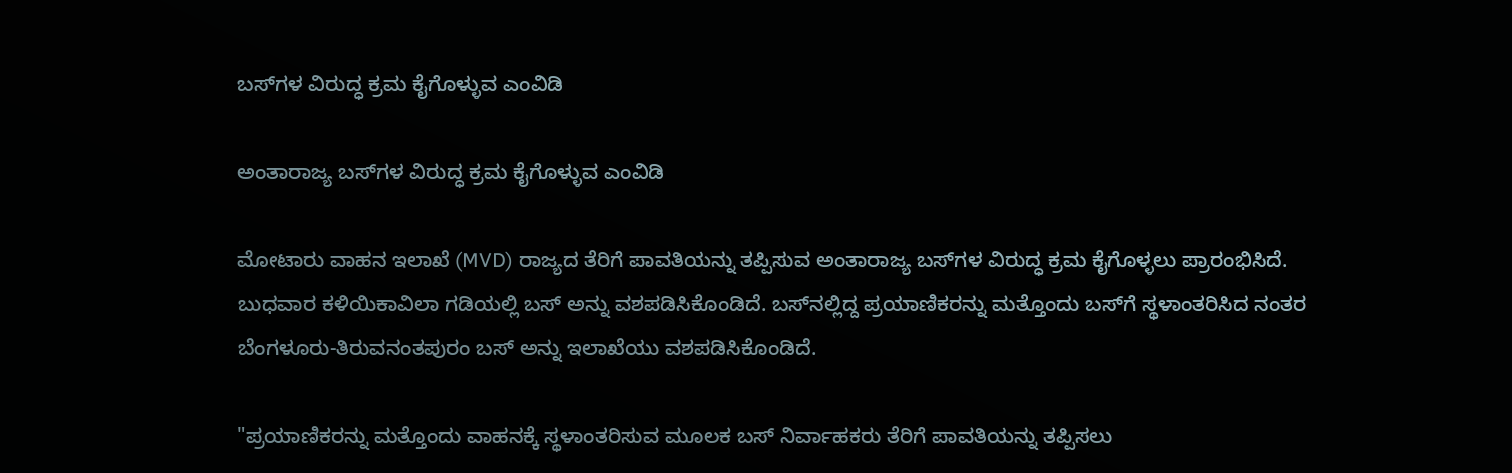ಬಸ್‌ಗಳ ವಿರುದ್ಧ ಕ್ರಮ ಕೈಗೊಳ್ಳುವ ಎಂವಿಡಿ

ಅಂತಾರಾಜ್ಯ ಬಸ್‌ಗಳ ವಿರುದ್ಧ ಕ್ರಮ ಕೈಗೊಳ್ಳುವ ಎಂವಿಡಿ

ಮೋಟಾರು ವಾಹನ ಇಲಾಖೆ (MVD) ರಾಜ್ಯದ ತೆರಿಗೆ ಪಾವತಿಯನ್ನು ತಪ್ಪಿಸುವ ಅಂತಾರಾಜ್ಯ ಬಸ್‌ಗಳ ವಿರುದ್ಧ ಕ್ರಮ ಕೈಗೊಳ್ಳಲು ಪ್ರಾರಂಭಿಸಿದೆ. ಬುಧವಾರ ಕಳಿಯಿಕಾವಿಲಾ ಗಡಿಯಲ್ಲಿ ಬಸ್‌ ಅನ್ನು ವಶಪಡಿಸಿಕೊಂಡಿದೆ. ಬಸ್‌ನಲ್ಲಿದ್ದ ಪ್ರಯಾಣಿಕರನ್ನು ಮತ್ತೊಂದು ಬಸ್‌ಗೆ ಸ್ಥಳಾಂತರಿಸಿದ ನಂತರ ಬೆಂಗಳೂರು-ತಿರುವನಂತಪುರಂ ಬಸ್ ಅನ್ನು ಇಲಾಖೆಯು ವಶಪಡಿಸಿಕೊಂಡಿದೆ.

"ಪ್ರಯಾಣಿಕರನ್ನು ಮತ್ತೊಂದು ವಾಹನಕ್ಕೆ ಸ್ಥಳಾಂತರಿಸುವ ಮೂಲಕ ಬಸ್ ನಿರ್ವಾಹಕರು ತೆರಿಗೆ ಪಾವತಿಯನ್ನು ತಪ್ಪಿಸಲು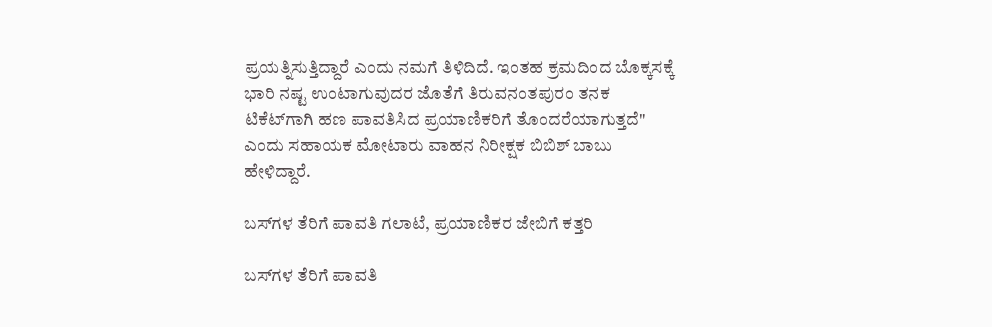ಪ್ರಯತ್ನಿಸುತ್ತಿದ್ದಾರೆ ಎಂದು ನಮಗೆ ತಿಳಿದಿದೆ. ಇಂತಹ ಕ್ರಮದಿಂದ ಬೊಕ್ಕಸಕ್ಕೆ ಭಾರಿ ನಷ್ಟ ಉಂಟಾಗುವುದರ ಜೊತೆಗೆ ತಿರುವನಂತಪುರಂ ತನಕ ಟಿಕೆಟ್‌ಗಾಗಿ ಹಣ ಪಾವತಿಸಿದ ಪ್ರಯಾಣಿಕರಿಗೆ ತೊಂದರೆಯಾಗುತ್ತದೆ" ಎಂದು ಸಹಾಯಕ ಮೋಟಾರು ವಾಹನ ನಿರೀಕ್ಷಕ ಬಿಬಿಶ್ ಬಾಬು ಹೇಳಿದ್ದಾರೆ.

ಬಸ್‌ಗಳ ತೆರಿಗೆ ಪಾವತಿ ಗಲಾಟೆ, ಪ್ರಯಾಣಿಕರ ಜೇಬಿಗೆ ಕತ್ತರಿ

ಬಸ್‌ಗಳ ತೆರಿಗೆ ಪಾವತಿ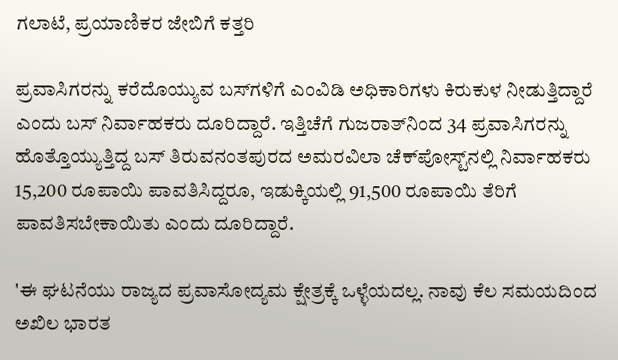ಗಲಾಟೆ, ಪ್ರಯಾಣಿಕರ ಜೇಬಿಗೆ ಕತ್ತರಿ

ಪ್ರವಾಸಿಗರನ್ನು ಕರೆದೊಯ್ಯುವ ಬಸ್‌ಗಳಿಗೆ ಎಂವಿಡಿ ಅಧಿಕಾರಿಗಳು ಕಿರುಕುಳ ನೀಡುತ್ತಿದ್ದಾರೆ ಎಂದು ಬಸ್ ನಿರ್ವಾಹಕರು ದೂರಿದ್ದಾರೆ. ಇತ್ತಿಚೆಗೆ ಗುಜರಾತ್‌ನಿಂದ 34 ಪ್ರವಾಸಿಗರನ್ನು ಹೊತ್ತೊಯ್ಯುತ್ತಿದ್ದ ಬಸ್ ತಿರುವನಂತಪುರದ ಅಮರವಿಲಾ ಚೆಕ್‌ಪೋಸ್ಟ್‌ನಲ್ಲಿ ನಿರ್ವಾಹಕರು 15,200 ರೂಪಾಯಿ ಪಾವತಿಸಿದ್ದರೂ, ಇಡುಕ್ಕಿಯಲ್ಲಿ 91,500 ರೂಪಾಯಿ ತೆರಿಗೆ ಪಾವತಿಸಬೇಕಾಯಿತು ಎಂದು ದೂರಿದ್ದಾರೆ.

'ಈ ಘಟನೆಯು ರಾಜ್ಯದ ಪ್ರವಾಸೋದ್ಯಮ ಕ್ಷೇತ್ರಕ್ಕೆ ಒಳ್ಳೆಯದಲ್ಲ. ನಾವು ಕೆಲ ಸಮಯದಿಂದ ಅಖಿಲ ಭಾರತ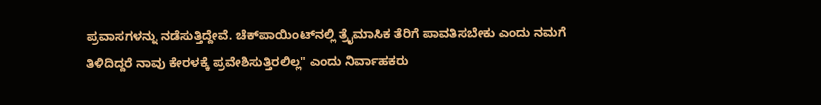ಪ್ರವಾಸಗಳನ್ನು ನಡೆಸುತ್ತಿದ್ದೇವೆ. ಚೆಕ್‌ಪಾಯಿಂಟ್‌ನಲ್ಲಿ ತ್ರೈಮಾಸಿಕ ತೆರಿಗೆ ಪಾವತಿಸಬೇಕು ಎಂದು ನಮಗೆ ತಿಳಿದಿದ್ದರೆ ನಾವು ಕೇರಳಕ್ಕೆ ಪ್ರವೇಶಿಸುತ್ತಿರಲಿಲ್ಲ" ಎಂದು ನಿರ್ವಾಹಕರು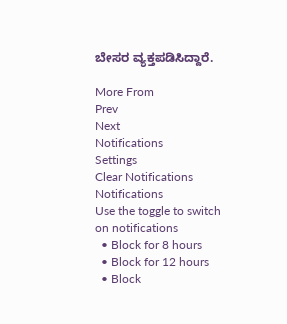ಬೇಸರ ವ್ಯಕ್ತಪಡಿಸಿದ್ದಾರೆ.

More From
Prev
Next
Notifications
Settings
Clear Notifications
Notifications
Use the toggle to switch on notifications
  • Block for 8 hours
  • Block for 12 hours
  • Block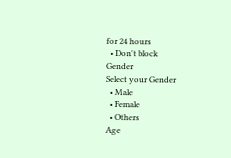for 24 hours
  • Don't block
Gender
Select your Gender
  • Male
  • Female
  • Others
Age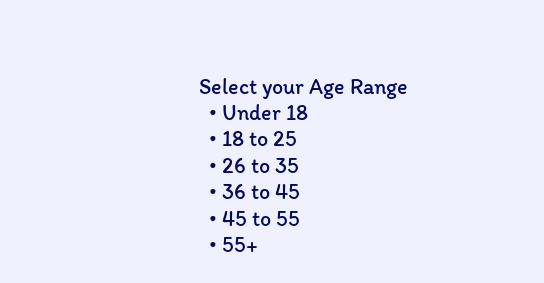Select your Age Range
  • Under 18
  • 18 to 25
  • 26 to 35
  • 36 to 45
  • 45 to 55
  • 55+